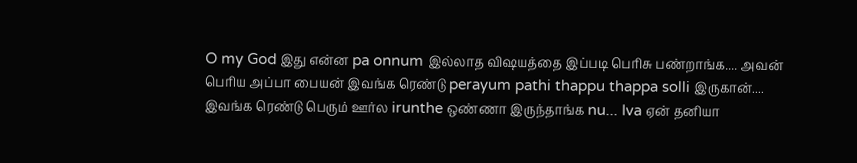O my God இது என்ன pa onnum இல்லாத விஷயத்தை இப்படி பெரிசு பண்றாங்க.... அவன் பெரிய அப்பா பையன் இவங்க ரெண்டு perayum pathi thappu thappa solli இருகான்.... இவங்க ரெண்டு பெரும் ஊர்ல irunthe ஒண்ணா இருந்தாங்க nu... Iva ஏன் தனியா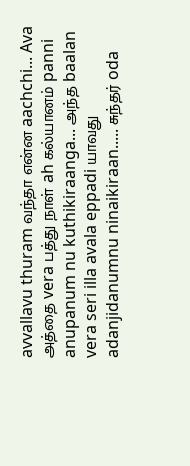avvallavu thuram வந்தா என்ன aachchi... Ava அத்தை vera பத்து நாள் ah கல்யானம் panni anupanum nu kuthikiraanga... அந்த baalan vera seri illa avala eppadi யாவது adanjidanumnu ninaikiraan..... சுந்தர் oda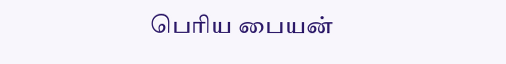பெரிய பையன்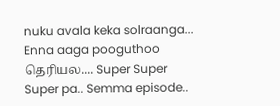nuku avala keka solraanga... Enna aaga pooguthoo தெரியல.... Super Super Super pa.. Semma episode..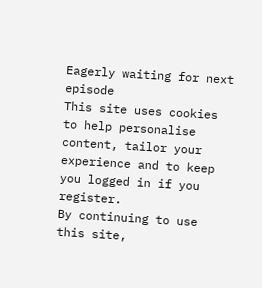Eagerly waiting for next episode
This site uses cookies to help personalise content, tailor your experience and to keep you logged in if you register.
By continuing to use this site,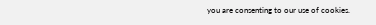you are consenting to our use of cookies.